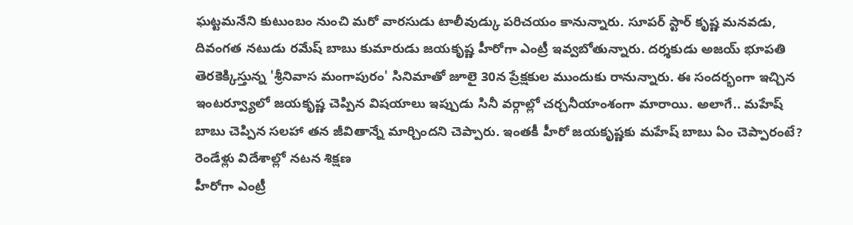ఘట్టమనేని కుటుంబం నుంచి మరో వారసుడు టాలీవుడ్కు పరిచయం కానున్నారు. సూపర్ స్టార్ కృష్ణ మనవడు, దివంగత నటుడు రమేష్ బాబు కుమారుడు జయకృష్ణ హీరోగా ఎంట్రీ ఇవ్వబోతున్నారు. దర్శకుడు అజయ్ భూపతి తెరకెక్కిస్తున్న 'శ్రీనివాస మంగాపురం' సినిమాతో జూలై 30న ప్రేక్షకుల ముందుకు రానున్నారు. ఈ సందర్భంగా ఇచ్చిన ఇంటర్వ్యూలో జయకృష్ణ చెప్పిన విషయాలు ఇప్పుడు సినీ వర్గాల్లో చర్చనీయాంశంగా మారాయి. అలాగే.. మహేష్ బాబు చెప్పిన సలహా తన జీవితాన్నే మార్చిందని చెప్పారు. ఇంతకీ హీరో జయకృష్ణకు మహేష్ బాబు ఏం చెప్పారంటే?
రెండేళ్లు విదేశాల్లో నటన శిక్షణ
హీరోగా ఎంట్రీ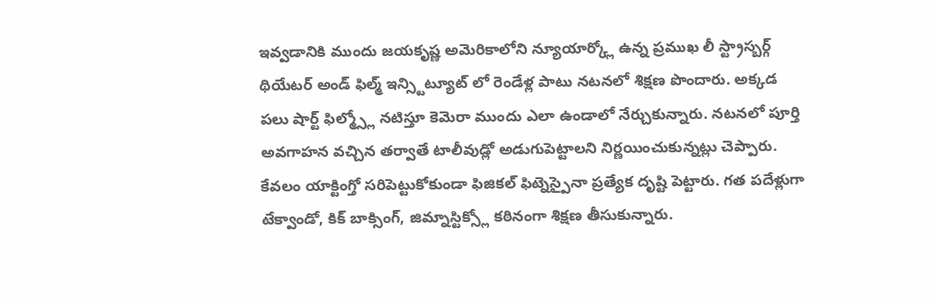ఇవ్వడానికి ముందు జయకృష్ణ అమెరికాలోని న్యూయార్క్లో ఉన్న ప్రముఖ లీ స్ట్రాస్బర్గ్ థియేటర్ అండ్ ఫిల్మ్ ఇన్స్టిట్యూట్ లో రెండేళ్ల పాటు నటనలో శిక్షణ పొందారు. అక్కడ పలు షార్ట్ ఫిల్మ్స్లో నటిస్తూ కెమెరా ముందు ఎలా ఉండాలో నేర్చుకున్నారు. నటనలో పూర్తి అవగాహన వచ్చిన తర్వాతే టాలీవుడ్లో అడుగుపెట్టాలని నిర్ణయించుకున్నట్లు చెప్పారు. కేవలం యాక్టింగ్తో సరిపెట్టుకోకుండా ఫిజికల్ ఫిట్నెస్పైనా ప్రత్యేక దృష్టి పెట్టారు. గత పదేళ్లుగా టేక్వాండో, కిక్ బాక్సింగ్, జిమ్నాస్టిక్స్లో కఠినంగా శిక్షణ తీసుకున్నారు.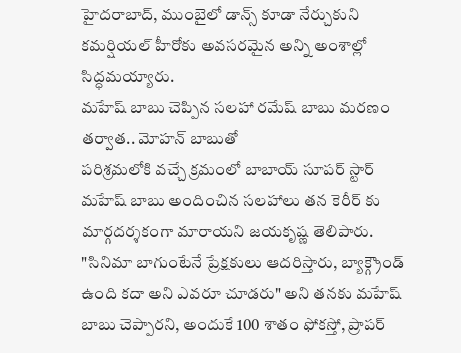హైదరాబాద్, ముంబైలో డాన్స్ కూడా నేర్చుకుని కమర్షియల్ హీరోకు అవసరమైన అన్ని అంశాల్లో సిద్ధమయ్యారు.
మహేష్ బాబు చెప్పిన సలహా రమేష్ బాబు మరణం తర్వాత.. మోహన్ బాబుతో
పరిశ్రమలోకి వచ్చే క్రమంలో బాబాయ్ సూపర్ స్టార్ మహేష్ బాబు అందించిన సలహాలు తన కెరీర్ కు మార్గదర్శకంగా మారాయని జయకృష్ణ తెలిపారు. "సినిమా బాగుంటేనే ప్రేక్షకులు ఆదరిస్తారు, బ్యాక్గ్రౌండ్ ఉంది కదా అని ఎవరూ చూడరు" అని తనకు మహేష్ బాబు చెప్పారని, అందుకే 100 శాతం ఫోకస్తో, ప్రాపర్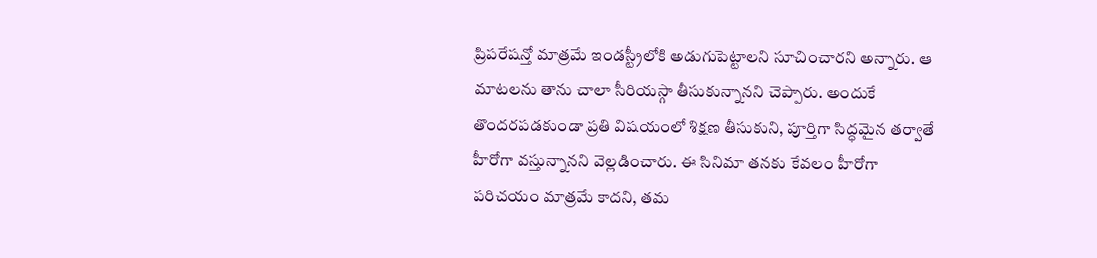ప్రిపరేషన్తో మాత్రమే ఇండస్ట్రీలోకి అడుగుపెట్టాలని సూచించారని అన్నారు. ఆ మాటలను తాను చాలా సీరియస్గా తీసుకున్నానని చెప్పారు. అందుకే తొందరపడకుండా ప్రతి విషయంలో శిక్షణ తీసుకుని, పూర్తిగా సిద్ధమైన తర్వాతే హీరోగా వస్తున్నానని వెల్లడించారు. ఈ సినిమా తనకు కేవలం హీరోగా పరిచయం మాత్రమే కాదని, తమ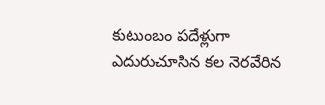కుటుంబం పదేళ్లుగా ఎదురుచూసిన కల నెరవేరిన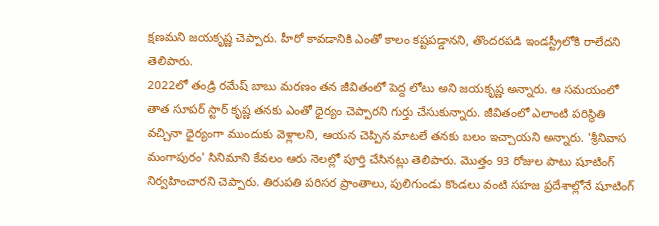క్షణమని జయకృష్ణ చెప్పారు. హీరో కావడానికి ఎంతో కాలం కష్టపడ్డానని, తొందరపడి ఇండస్ట్రీలోకి రాలేదని తెలిపారు.
2022లో తండ్రి రమేష్ బాబు మరణం తన జీవితంలో పెద్ద లోటు అని జయకృష్ణ అన్నారు. ఆ సమయంలో తాత సూపర్ స్టార్ కృష్ణ తనకు ఎంతో ధైర్యం చెప్పారని గుర్తు చేసుకున్నారు. జీవితంలో ఎలాంటి పరిస్థితి వచ్చినా ధైర్యంగా ముందుకు వెళ్లాలని, ఆయన చెప్పిన మాటలే తనకు బలం ఇచ్చాయని అన్నారు. 'శ్రీనివాస మంగాపురం' సినిమాని కేవలం ఆరు నెలల్లో పూర్తి చేసినట్లు తెలిపారు. మొత్తం 93 రోజుల పాటు షూటింగ్ నిర్వహించారని చెప్పారు. తిరుపతి పరిసర ప్రాంతాలు, పులిగుండు కొండలు వంటి సహజ ప్రదేశాల్లోనే షూటింగ్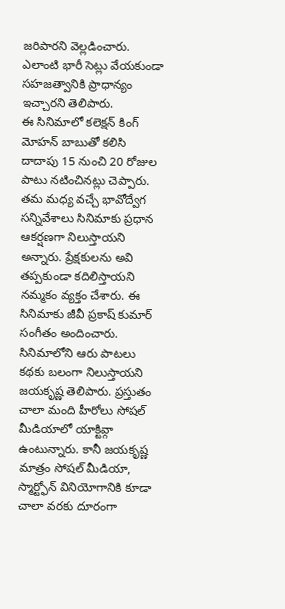జరిపారని వెల్లడించారు. ఎలాంటి భారీ సెట్లు వేయకుండా సహజత్వానికి ప్రాధాన్యం ఇచ్చారని తెలిపారు.
ఈ సినిమాలో కలెక్షన్ కింగ్ మోహన్ బాబుతో కలిసి దాదాపు 15 నుంచి 20 రోజుల పాటు నటించినట్లు చెప్పారు. తమ మధ్య వచ్చే భావోద్వేగ సన్నివేశాలు సినిమాకు ప్రధాన ఆకర్షణగా నిలుస్తాయని అన్నారు. ప్రేక్షకులను అవి తప్పకుండా కదిలిస్తాయని నమ్మకం వ్యక్తం చేశారు. ఈ సినిమాకు జీవీ ప్రకాష్ కుమార్ సంగీతం అందించారు. సినిమాలోని ఆరు పాటలు కథకు బలంగా నిలుస్తాయని జయకృష్ణ తెలిపారు. ప్రస్తుతం చాలా మంది హీరోలు సోషల్ మీడియాలో యాక్టివ్గా ఉంటున్నారు. కానీ జయకృష్ణ మాత్రం సోషల్ మీడియా, స్మార్ట్ఫోన్ వినియోగానికి కూడా చాలా వరకు దూరంగా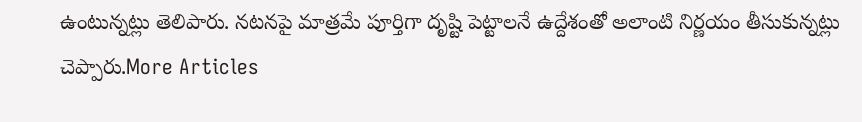ఉంటున్నట్లు తెలిపారు. నటనపై మాత్రమే పూర్తిగా దృష్టి పెట్టాలనే ఉద్దేశంతో అలాంటి నిర్ణయం తీసుకున్నట్లు చెప్పారు.More Articles